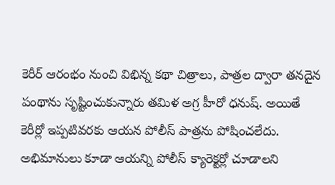కెరీర్ ఆరంభం నుంచి విభిన్న కథా చిత్రాలు, పాత్రల ద్వారా తనదైన పంథాను సృష్టించుకున్నారు తమిళ అగ్ర హీరో ధనుష్. అయితే కెరీర్లో ఇప్పటివరకు ఆయన పోలీస్ పాత్రను పోషించలేదు. అభిమానులు కూడా ఆయన్ని పోలీస్ క్యారెక్టర్లో చూడాలని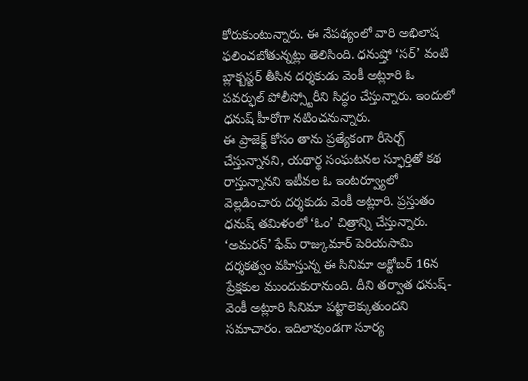కోరుకుంటున్నారు. ఈ నేపథ్యంలో వారి అభిలాష ఫలించబోతున్నట్లు తెలిసింది. ధనుష్తో ‘సర్’ వంటి బ్లాక్బస్టర్ తీసిన దర్శకుడు వెంకీ అట్లూరి ఓ పవర్ఫుల్ పోలీస్స్టోరీని సిద్ధం చేస్తున్నారు. ఇందులో ధనుష్ హీరోగా నటించనున్నారు.
ఈ ప్రాజెక్ట్ కోసం తాను ప్రత్యేకంగా రీసెర్చ్ చేస్తున్నానని, యథార్థ సంఘటనల స్ఫూర్తితో కథ రాస్తున్నానని ఇటీవల ఓ ఇంటర్వ్యూలో వెల్లడించారు దర్శకుడు వెంకీ అట్లూరి. ప్రస్తుతం ధనుష్ తమిళంలో ‘ఓం’ చిత్రాన్ని చేస్తున్నారు. ‘అమరన్’ ఫేమ్ రాజ్కుమార్ పెరియసామి దర్శకత్వం వహిస్తున్న ఈ సినిమా అక్టోబర్ 16న ప్రేక్షకుల ముందుకురానుంది. దీని తర్వాత ధనుష్-వెంకీ అట్లూరి సినిమా పట్టాలెక్కుతుందని సమాచారం. ఇదిలావుండగా సూర్య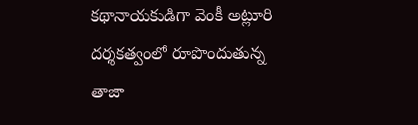కథానాయకుడిగా వెంకీ అట్లూరి దర్శకత్వంలో రూపొందుతున్న తాజా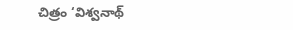చిత్రం ‘విశ్వనాథ్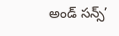అండ్ సన్స్’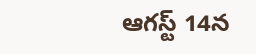ఆగస్ట్ 14న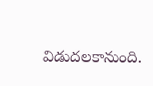విడుదలకానుంది.